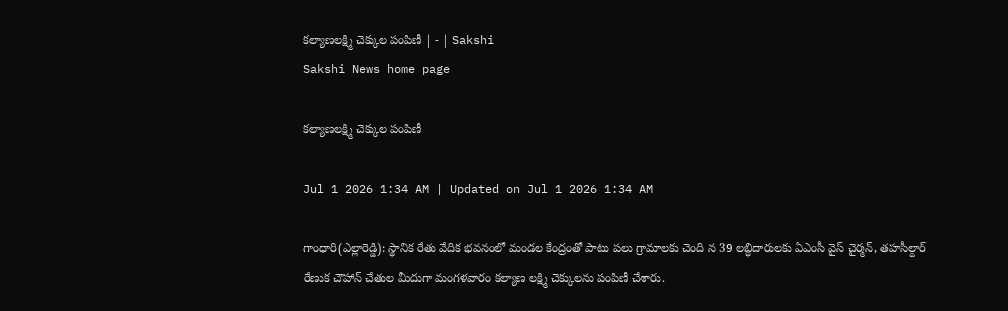కల్యాణలక్ష్మి చెక్కుల పంపిణీ | - | Sakshi
Sakshi News home page

కల్యాణలక్ష్మి చెక్కుల పంపిణీ

Jul 1 2026 1:34 AM | Updated on Jul 1 2026 1:34 AM

గాంధారి(ఎల్లారెడ్డి): స్థానిక రేతు వేదిక భవనంలో మండల కేంద్రంతో పాటు పలు గ్రామాలకు చెంది న 39 లబ్ధిదారులకు ఏఎంసీ వైస్‌ చైర్మన్‌, తహసీల్దార్‌ రేణుక చౌహాన్‌ చేతుల మీదుగా మంగళవారం కల్యాణ లక్ష్మి చెక్కులను పంపిణీ చేశారు.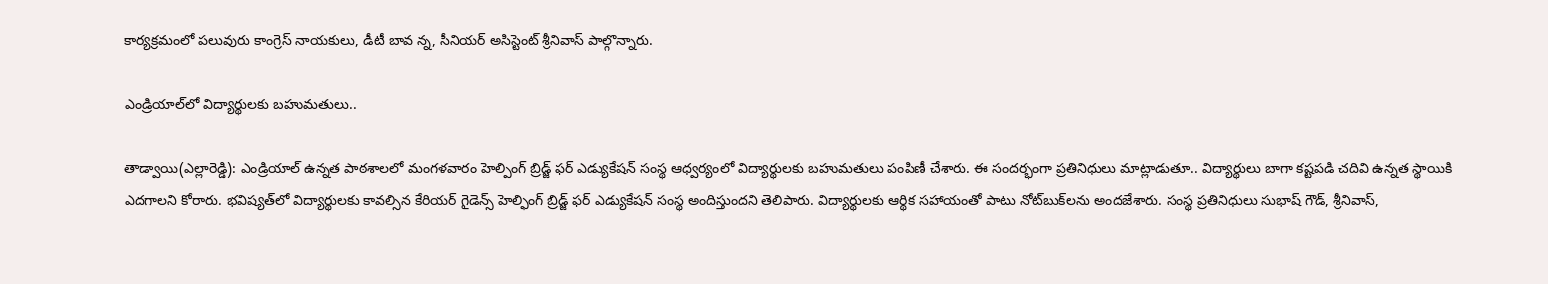కార్యక్రమంలో పలువురు కాంగ్రెస్‌ నాయకులు, డీటీ బావ న్న, సీనియర్‌ అసిస్టెంట్‌ శ్రీనివాస్‌ పాల్గొన్నారు.

ఎండ్రియాల్‌లో విద్యార్థులకు బహుమతులు..

తాడ్వాయి(ఎల్లారెడ్డి): ఎండ్రియాల్‌ ఉన్నత పాఠశాలలో మంగళవారం హెల్పింగ్‌ బ్రిడ్జ్‌ ఫర్‌ ఎడ్యుకేషన్‌ సంస్థ ఆధ్వర్యంలో విద్యార్థులకు బహుమతులు పంపిణీ చేశారు. ఈ సందర్భంగా ప్రతినిధులు మాట్లాడుతూ.. విద్యార్థులు బాగా కష్టపడి చదివి ఉన్నత స్థాయికి ఎదగాలని కోరారు. భవిష్యత్‌లో విద్యార్థులకు కావల్సిన కేరియర్‌ గైడెన్స్‌ హెల్ఫింగ్‌ బ్రిడ్జ్‌ ఫర్‌ ఎడ్యుకేషన్‌ సంస్థ అందిస్తుందని తెలిపారు. విద్యార్థులకు ఆర్థిక సహాయంతో పాటు నోట్‌బుక్‌లను అందజేశారు. సంస్థ ప్రతినిధులు సుభాష్‌ గౌడ్‌, శ్రీనివాస్‌,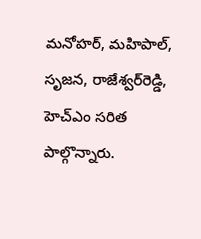మనోహర్‌, మహిపాల్‌, సృజన, రాజేశ్వర్‌రెడ్డి, హెచ్‌ఎం సరిత పాల్గొన్నారు.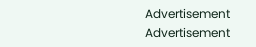Advertisement
Advertisement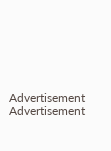Advertisement
Advertisement